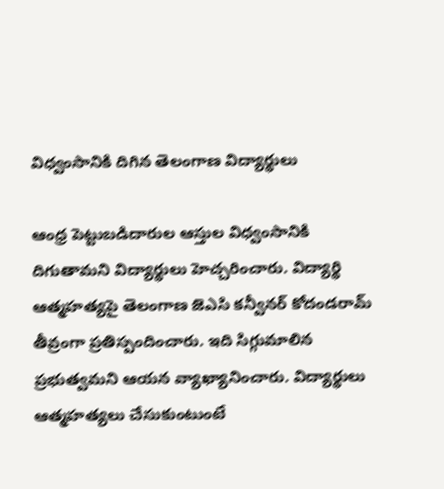విధ్వంసానికి దిగిన తెలంగాణ విద్యార్థులు

ఆంధ్ర పెట్టుబడిదారుల ఆస్తుల విధ్వంసానికి దిగుతామని విద్యార్థులు హెచ్చరించారు. విద్యార్థి ఆత్మహత్యపై తెలంగాణ జెఎసి కన్వీనర్ కోదండరామ్ తీవ్రంగా ప్రతిస్పందించారు. ఇది సిగ్గుమాలిన ప్రభుత్వమని ఆయన వ్యాఖ్యానించారు. విద్యార్థులు ఆత్మహత్యలు చేసుకుంటుంటే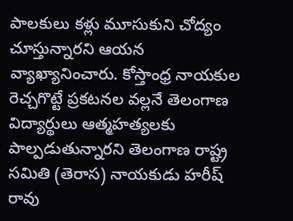పాలకులు కళ్లు మూసుకుని చోద్యం చూస్తున్నారని ఆయన వ్యాఖ్యానించారు. కోస్తాంధ్ర నాయకుల రెచ్చగొట్టే ప్రకటనల వల్లనే తెలంగాణ విద్యార్థులు ఆత్మహత్యలకు పాల్పడుతున్నారని తెలంగాణ రాష్ట్ర సమితి (తెరాస) నాయకుడు హరీష్ రావు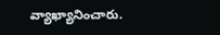వ్యాఖ్యానించారు.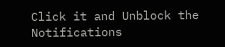Click it and Unblock the Notifications